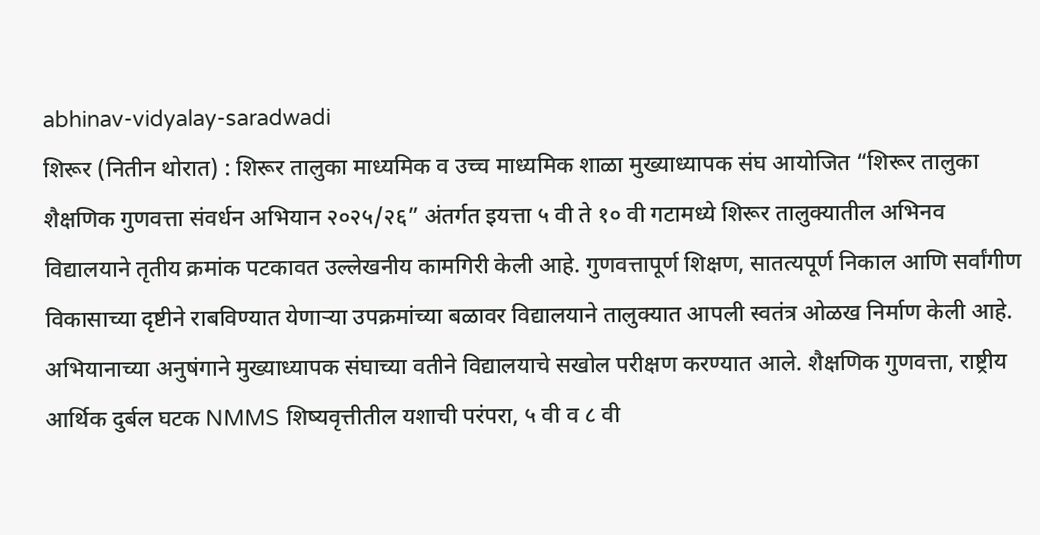abhinav-vidyalay-saradwadi
शिरूर (नितीन थोरात) : शिरूर तालुका माध्यमिक व उच्च माध्यमिक शाळा मुख्याध्यापक संघ आयोजित “शिरूर तालुका शैक्षणिक गुणवत्ता संवर्धन अभियान २०२५/२६” अंतर्गत इयत्ता ५ वी ते १० वी गटामध्ये शिरूर तालुक्यातील अभिनव विद्यालयाने तृतीय क्रमांक पटकावत उल्लेखनीय कामगिरी केली आहे. गुणवत्तापूर्ण शिक्षण, सातत्यपूर्ण निकाल आणि सर्वांगीण विकासाच्या दृष्टीने राबविण्यात येणाऱ्या उपक्रमांच्या बळावर विद्यालयाने तालुक्यात आपली स्वतंत्र ओळख निर्माण केली आहे.
अभियानाच्या अनुषंगाने मुख्याध्यापक संघाच्या वतीने विद्यालयाचे सखोल परीक्षण करण्यात आले. शैक्षणिक गुणवत्ता, राष्ट्रीय आर्थिक दुर्बल घटक NMMS शिष्यवृत्तीतील यशाची परंपरा, ५ वी व ८ वी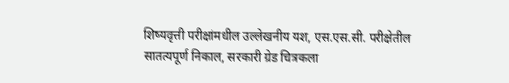शिष्यवृत्ती परीक्षांमधील उल्लेखनीय यश, एस.एस.सी. परीक्षेतील सातत्यपूर्ण निकाल, सरकारी ग्रेड चित्रकला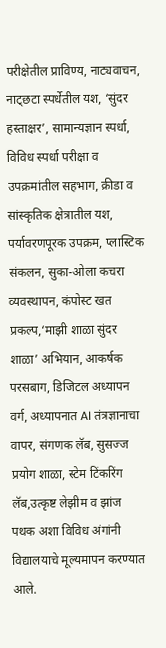परीक्षेतील प्राविण्य, नाट्यवाचन, नाट्छटा स्पर्धेतील यश, ‘सुंदर हस्ताक्षर’, सामान्यज्ञान स्पर्धा, विविध स्पर्धा परीक्षा व उपक्रमांतील सहभाग, क्रीडा व सांस्कृतिक क्षेत्रातील यश, पर्यावरणपूरक उपक्रम, प्लास्टिक संकलन, सुका-ओला कचरा व्यवस्थापन, कंपोस्ट खत प्रकल्प,‘माझी शाळा सुंदर शाळा’ अभियान, आकर्षक परसबाग, डिजिटल अध्यापन वर्ग, अध्यापनात AI तंत्रज्ञानाचा वापर, संगणक लॅब, सुसज्ज प्रयोग शाळा, स्टेम टिंकरिंग लॅब,उत्कृष्ट लेझीम व झांज पथक अशा विविध अंगांनी विद्यालयाचे मूल्यमापन करण्यात आले.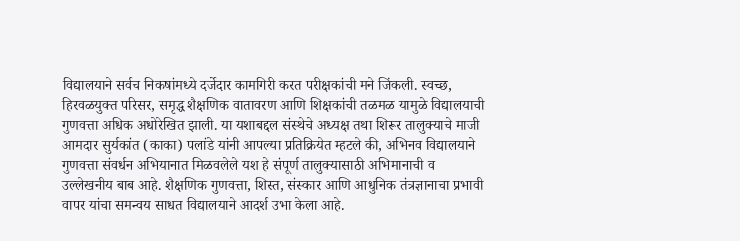विद्यालयाने सर्वच निकषांमध्ये दर्जेदार कामगिरी करत परीक्षकांची मने जिंकली. स्वच्छ, हिरवळयुक्त परिसर, समृद्ध शैक्षणिक वातावरण आणि शिक्षकांची तळमळ यामुळे विद्यालयाची गुणवत्ता अधिक अधोरेखित झाली. या यशाबद्दल संस्थेचे अध्यक्ष तथा शिरूर तालुक्याचे माजी आमदार सुर्यकांत (काका) पलांडे यांनी आपल्या प्रतिक्रियेत म्हटले की, अभिनव विद्यालयाने गुणवत्ता संवर्धन अभियानात मिळवलेले यश हे संपूर्ण तालुक्यासाठी अभिमानाची व उल्लेखनीय बाब आहे. शैक्षणिक गुणवत्ता, शिस्त, संस्कार आणि आधुनिक तंत्रज्ञानाचा प्रभावी वापर यांचा समन्वय साधत विद्यालयाने आदर्श उभा केला आहे.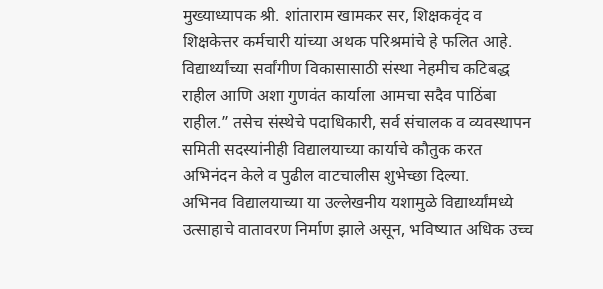मुख्याध्यापक श्री. शांताराम खामकर सर, शिक्षकवृंद व शिक्षकेत्तर कर्मचारी यांच्या अथक परिश्रमांचे हे फलित आहे. विद्यार्थ्यांच्या सर्वांगीण विकासासाठी संस्था नेहमीच कटिबद्ध राहील आणि अशा गुणवंत कार्याला आमचा सदैव पाठिंबा राहील.” तसेच संस्थेचे पदाधिकारी, सर्व संचालक व व्यवस्थापन समिती सदस्यांनीही विद्यालयाच्या कार्याचे कौतुक करत अभिनंदन केले व पुढील वाटचालीस शुभेच्छा दिल्या.
अभिनव विद्यालयाच्या या उल्लेखनीय यशामुळे विद्यार्थ्यांमध्ये उत्साहाचे वातावरण निर्माण झाले असून, भविष्यात अधिक उच्च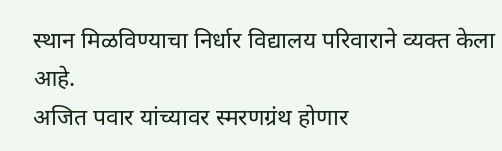स्थान मिळविण्याचा निर्धार विद्यालय परिवाराने व्यक्त केला आहे.
अजित पवार यांच्यावर स्मरणग्रंथ होणार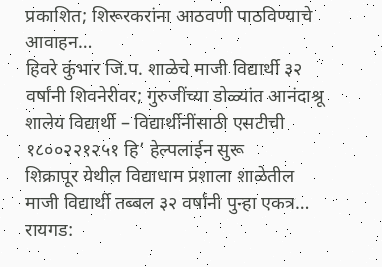प्रकाशित; शिरूरकरांना आठवणी पाठविण्याचे आवाहन…
हिवरे कुंभार जि.प. शाळेचे माजी विद्यार्थी ३२ वर्षांनी शिवनेरीवर; गुरुजींच्या डोळ्यांत आनंदाश्रू
शालेय विद्यार्थी – विद्यार्थीनींसाठी एसटीची १८००२२१२५१ हि’ हेल्पलाईन सुरू
शिक्रापूर येथील विद्याधाम प्रशाला शाळेतील माजी विद्यार्थी तब्बल ३२ वर्षांनी पुन्हा एकत्र…
रायगड: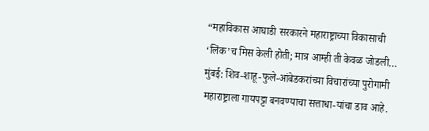“महाविकास आघाडी सरकारने महाराष्ट्राच्या विकासाची ‘लिंक’च मिस केली होती; मात्र आम्ही ती केवळ जोडली…
मुंबई: शिव-शाहू-फुले-आंबेडकरांच्या विचारांच्या पुरोगामी महाराष्ट्राला गायपट्टा बनवण्याचा सत्ताधा-यांचा डाव आहे.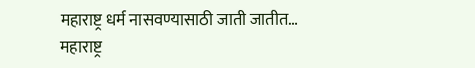महाराष्ट्र धर्म नासवण्यासाठी जाती जातीत…
महाराष्ट्र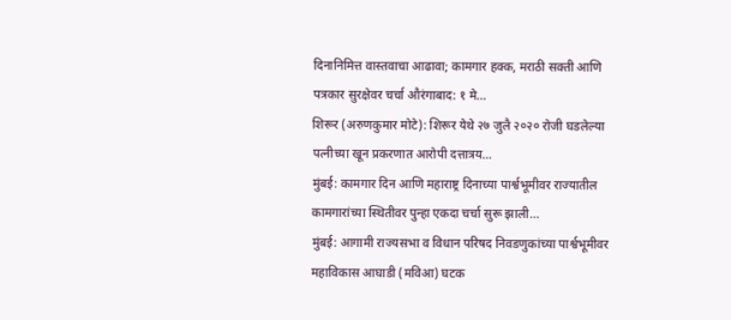दिनानिमित्त वास्तवाचा आढावा; कामगार हक्क, मराठी सक्ती आणि पत्रकार सुरक्षेवर चर्चा औरंगाबाद: १ मे…
शिरूर (अरुणकुमार मोटे): शिरूर येथे २७ जुलै २०२० रोजी घडलेल्या पत्नीच्या खून प्रकरणात आरोपी दत्तात्रय…
मुंबई: कामगार दिन आणि महाराष्ट्र दिनाच्या पार्श्वभूमीवर राज्यातील कामगारांच्या स्थितीवर पुन्हा एकदा चर्चा सुरू झाली…
मुंबई: आगामी राज्यसभा व विधान परिषद निवडणुकांच्या पार्श्वभूमीवर महाविकास आघाडी (मविआ) घटक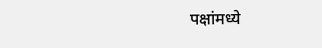पक्षांमध्ये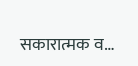सकारात्मक व…